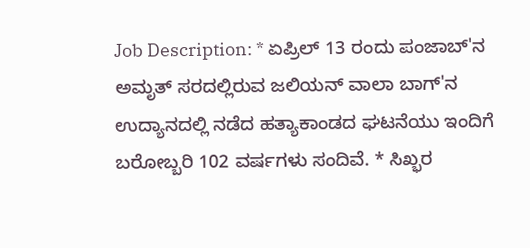Job Description: * ಏಪ್ರಿಲ್ 13 ರಂದು ಪಂಜಾಬ್'ನ ಅಮೃತ್ ಸರದಲ್ಲಿರುವ ಜಲಿಯನ್ ವಾಲಾ ಬಾಗ್'ನ ಉದ್ಯಾನದಲ್ಲಿ ನಡೆದ ಹತ್ಯಾಕಾಂಡದ ಘಟನೆಯು ಇಂದಿಗೆ ಬರೋಬ್ಬರಿ 102 ವರ್ಷಗಳು ಸಂದಿವೆ. * ಸಿಖ್ಭರ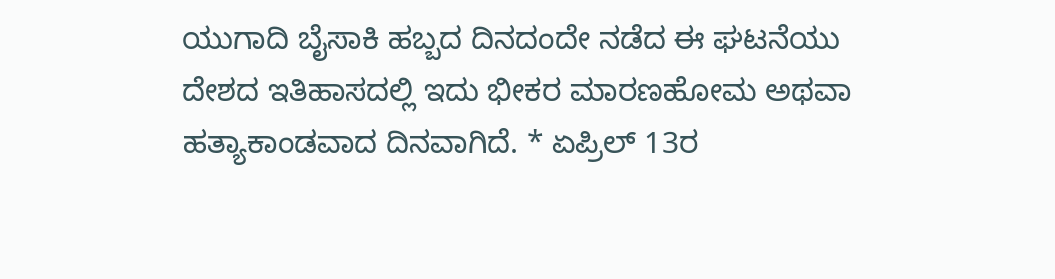ಯುಗಾದಿ ಬೈಸಾಕಿ ಹಬ್ಬದ ದಿನದಂದೇ ನಡೆದ ಈ ಘಟನೆಯು ದೇಶದ ಇತಿಹಾಸದಲ್ಲಿ ಇದು ಭೀಕರ ಮಾರಣಹೋಮ ಅಥವಾ ಹತ್ಯಾಕಾಂಡವಾದ ದಿನವಾಗಿದೆ. * ಏಪ್ರಿಲ್ 13ರ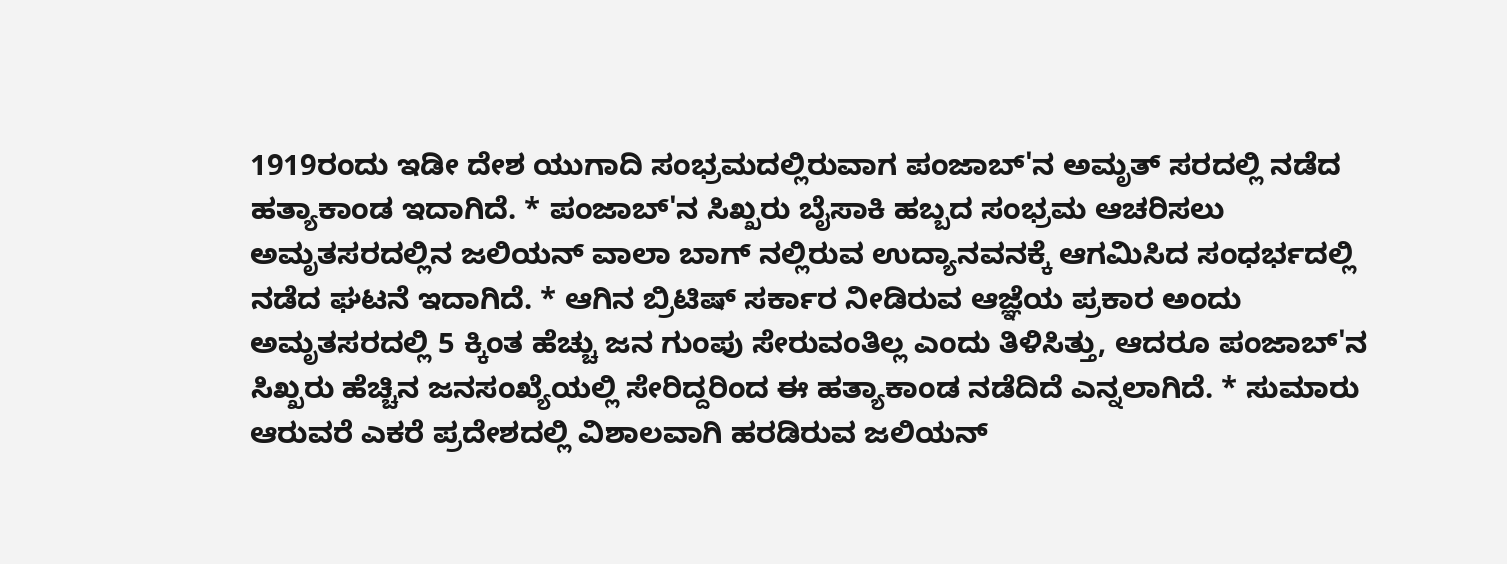1919ರಂದು ಇಡೀ ದೇಶ ಯುಗಾದಿ ಸಂಭ್ರಮದಲ್ಲಿರುವಾಗ ಪಂಜಾಬ್'ನ ಅಮೃತ್ ಸರದಲ್ಲಿ ನಡೆದ ಹತ್ಯಾಕಾಂಡ ಇದಾಗಿದೆ. * ಪಂಜಾಬ್'ನ ಸಿಖ್ಖರು ಬೈಸಾಕಿ ಹಬ್ಬದ ಸಂಭ್ರಮ ಆಚರಿಸಲು ಅಮೃತಸರದಲ್ಲಿನ ಜಲಿಯನ್ ವಾಲಾ ಬಾಗ್ ನಲ್ಲಿರುವ ಉದ್ಯಾನವನಕ್ಕೆ ಆಗಮಿಸಿದ ಸಂಧರ್ಭದಲ್ಲಿ ನಡೆದ ಘಟನೆ ಇದಾಗಿದೆ. * ಆಗಿನ ಬ್ರಿಟಿಷ್ ಸರ್ಕಾರ ನೀಡಿರುವ ಆಜ್ಞೆಯ ಪ್ರಕಾರ ಅಂದು ಅಮೃತಸರದಲ್ಲಿ 5 ಕ್ಕಿಂತ ಹೆಚ್ಚು ಜನ ಗುಂಪು ಸೇರುವಂತಿಲ್ಲ ಎಂದು ತಿಳಿಸಿತ್ತು, ಆದರೂ ಪಂಜಾಬ್'ನ ಸಿಖ್ಖರು ಹೆಚ್ಚಿನ ಜನಸಂಖ್ಯೆಯಲ್ಲಿ ಸೇರಿದ್ದರಿಂದ ಈ ಹತ್ಯಾಕಾಂಡ ನಡೆದಿದೆ ಎನ್ನಲಾಗಿದೆ. * ಸುಮಾರು ಆರುವರೆ ಎಕರೆ ಪ್ರದೇಶದಲ್ಲಿ ವಿಶಾಲವಾಗಿ ಹರಡಿರುವ ಜಲಿಯನ್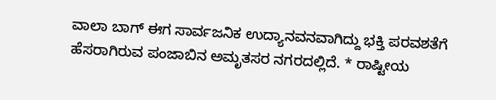ವಾಲಾ ಬಾಗ್ ಈಗ ಸಾರ್ವಜನಿಕ ಉದ್ಯಾನವನವಾಗಿದ್ದು ಭಕ್ತಿ ಪರವಶತೆಗೆ ಹೆಸರಾಗಿರುವ ಪಂಜಾಬಿನ ಅಮೃತಸರ ನಗರದಲ್ಲಿದೆ. * ರಾಷ್ಟೀಯ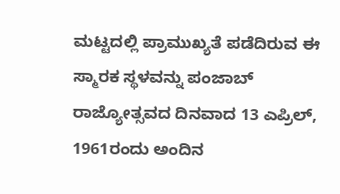ಮಟ್ಟದಲ್ಲಿ ಪ್ರಾಮುಖ್ಯತೆ ಪಡೆದಿರುವ ಈ ಸ್ಮಾರಕ ಸ್ಥಳವನ್ನು ಪಂಜಾಬ್ ರಾಜ್ಯೋತ್ಸವದ ದಿನವಾದ 13 ಎಪ್ರಿಲ್, 1961ರಂದು ಅಂದಿನ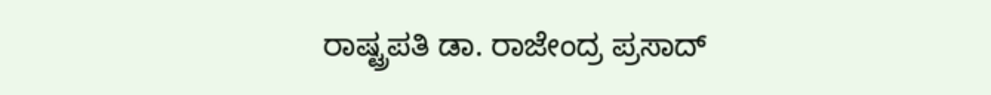ರಾಷ್ಟ್ರಪತಿ ಡಾ. ರಾಜೇಂದ್ರ ಪ್ರಸಾದ್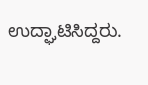ಉದ್ಘಾಟಿಸಿದ್ದರು.